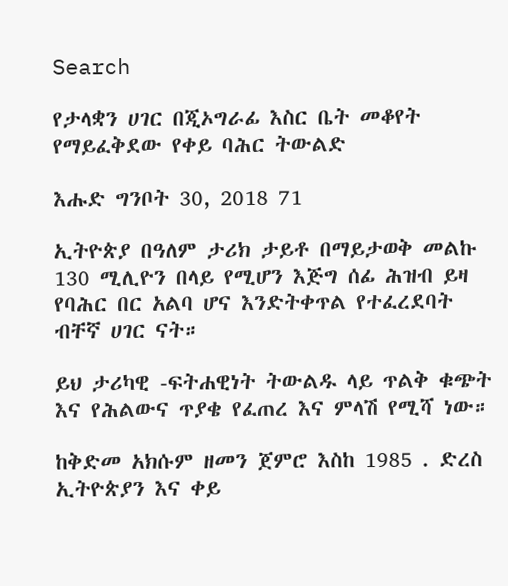Search

የታላቋን ሀገር በጂኦግራፊ እስር ቤት መቆየት የማይፈቅደው የቀይ ባሕር ትውልድ

እሑድ ግንቦት 30, 2018 71

ኢትዮጵያ በዓለም ታሪክ ታይቶ በማይታወቅ መልኩ 130 ሚሊዮን በላይ የሚሆን እጅግ ሰፊ ሕዝብ ይዛ የባሕር በር አልባ ሆና እንድትቀጥል የተፈረደባት ብቸኛ ሀገር ናት።

ይህ ታሪካዊ -ፍትሐዊነት ትውልዱ ላይ ጥልቅ ቁጭት እና የሕልውና ጥያቄ የፈጠረ እና ምላሽ የሚሻ ነው።

ከቅድመ አክሱም ዘመን ጀምሮ እስከ 1985 . ድረስ ኢትዮጵያን እና ቀይ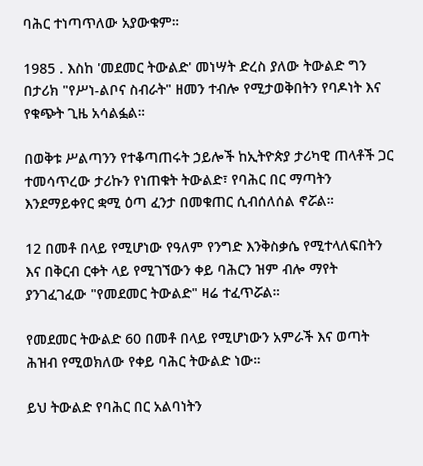ባሕር ተነጣጥለው አያውቁም።

1985 . እስከ 'መደመር ትውልድ' መነሣት ድረስ ያለው ትውልድ ግን በታሪክ "የሥነ-ልቦና ስብራት" ዘመን ተብሎ የሚታወቅበትን የባዶነት እና የቁጭት ጊዜ አሳልፏል።

በወቅቱ ሥልጣንን የተቆጣጠሩት ኃይሎች ከኢትዮጵያ ታሪካዊ ጠላቶች ጋር ተመሳጥረው ታሪኩን የነጠቁት ትውልድ፣ የባሕር በር ማጣትን እንደማይቀየር ቋሚ ዕጣ ፈንታ በመቁጠር ሲብሰለሰል ኖሯል።

12 በመቶ በላይ የሚሆነው የዓለም የንግድ እንቅስቃሴ የሚተላለፍበትን እና በቅርብ ርቀት ላይ የሚገኘውን ቀይ ባሕርን ዝም ብሎ ማየት ያንገፈገፈው "የመደመር ትውልድ" ዛሬ ተፈጥሯል።

የመደመር ትውልድ 60 በመቶ በላይ የሚሆነውን አምራች እና ወጣት ሕዝብ የሚወክለው የቀይ ባሕር ትውልድ ነው።

ይህ ትውልድ የባሕር በር አልባነትን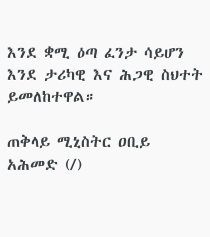እንደ ቋሚ ዕጣ ፈንታ ሳይሆን እንደ ታሪካዊ እና ሕጋዊ ስህተት ይመለከተዋል።

ጠቅላይ ሚኒስትር ዐቢይ አሕመድ (/)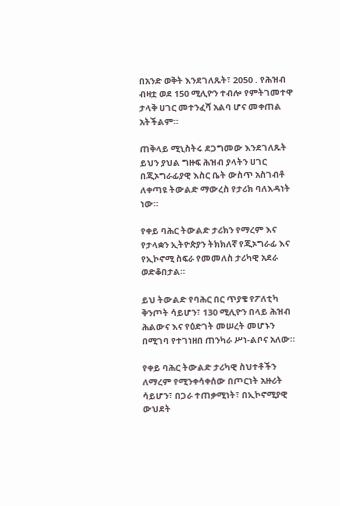በአንድ ወቅት እንደገለጹት፣ 2050 . የሕዝብ ብዛቷ ወደ 150 ሚሊዮን ተብሎ የምትገመተዋ ታላቅ ሀገር መተንፈሻ አልባ ሆና መቀጠል አትችልም።

ጠቅላይ ሚኒስትሩ ደጋግመው እንደገለጹት ይህን ያህል ግዙፍ ሕዝብ ያላትን ሀገር በጂኦግራፊያዊ እስር ቤት ውስጥ አስገብቶ ለቀጣዩ ትውልድ ማውረስ የታሪክ ባለእዳነት ነው።

የቀይ ባሕር ትውልድ ታሪክን የማረም እና የታላቋን ኢትዮጵያን ትክክለኛ የጂኦግራፊ እና የኢኮኖሚ ስፍራ የመመለስ ታሪካዊ አደራ ወድቆበታል።

ይህ ትውልድ የባሕር በር ጥያቄ የፖለቲካ ቅንጦት ሳይሆን፣ 130 ሚሊዮን በላይ ሕዝብ ሕልውና እና የዕድገት መሠረት መሆኑን በሚገባ የተገነዘበ ጠንካራ ሥነ-ልቦና አለው።

የቀይ ባሕር ትውልድ ታሪካዊ ስህተቶችን ለማረም የሚንቀሳቀሰው በጦርነት አዙሪት ሳይሆን፣ በጋራ ተጠቃሚነት፣ በኢኮኖሚያዊ ውህደት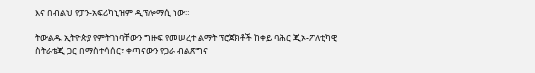እና በብልህ የፓን-አፍሪካኒዝም ዲፕሎማሲ ነው።

ትውልዱ ኢትዮጵያ የምትገነባቸውን ግዙፍ የመሠረተ ልማት ፕሮጀክቶች ከቀይ ባሕር ጂኦ-ፖለቲካዊ ስትራቴጂ ጋር በማስተሳሰር፣ ቀጣናውን የጋራ ብልጽግና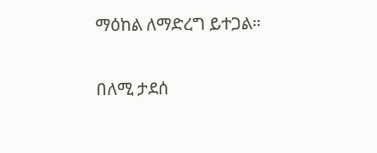ማዕከል ለማድረግ ይተጋል።

በለሚ ታደሰ